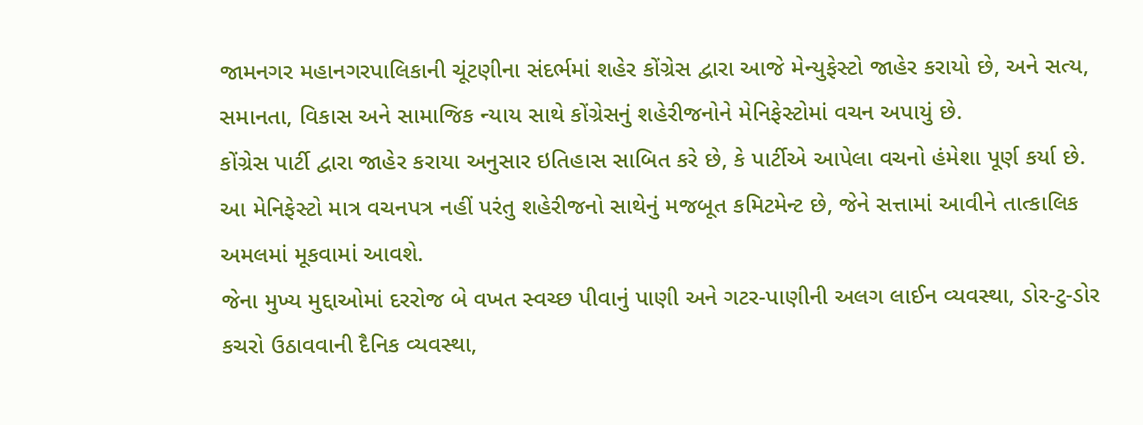જામનગર મહાનગરપાલિકાની ચૂંટણીના સંદર્ભમાં શહેર કોંગ્રેસ દ્વારા આજે મેન્યુફેસ્ટો જાહેર કરાયો છે, અને સત્ય, સમાનતા, વિકાસ અને સામાજિક ન્યાય સાથે કોંગ્રેસનું શહેરીજનોને મેનિફેસ્ટોમાં વચન અપાયું છે.
કોંગ્રેસ પાર્ટી દ્વારા જાહેર કરાયા અનુસાર ઇતિહાસ સાબિત કરે છે, કે પાર્ટીએ આપેલા વચનો હંમેશા પૂર્ણ કર્યા છે. આ મેનિફેસ્ટો માત્ર વચનપત્ર નહીં પરંતુ શહેરીજનો સાથેનું મજબૂત કમિટમેન્ટ છે, જેને સત્તામાં આવીને તાત્કાલિક અમલમાં મૂકવામાં આવશે.
જેના મુખ્ય મુદ્દાઓમાં દરરોજ બે વખત સ્વચ્છ પીવાનું પાણી અને ગટર-પાણીની અલગ લાઈન વ્યવસ્થા, ડોર-ટુ-ડોર કચરો ઉઠાવવાની દૈનિક વ્યવસ્થા,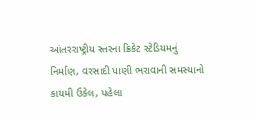આંતરરાષ્ટ્રીય સ્તરના ક્રિકેટ સ્ટેડિયમનું નિર્માણ, વરસાદી પાણી ભરાવાની સમસ્યાનો કાયમી ઉકેલ, પહેલા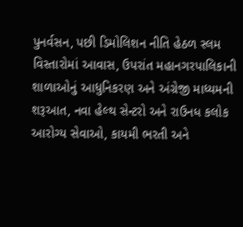પુનર્વસન, પછી ડિમોલિશન નીતિ હેઠળ સ્લમ વિસ્તારોમાં આવાસ, ઉપરાંત મહાનગરપાલિકાની શાળાઓનું આધુનિકરણ અને અંગ્રેજી માધ્યમની શરૂઆત, નવા હેલ્થ સેન્ટરો અને રાઉનધ કલોક આરોગ્ય સેવાઓ, કાયમી ભરતી અને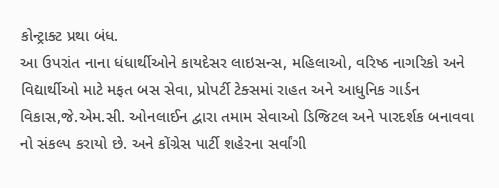કોન્ટ્રાક્ટ પ્રથા બંધ.
આ ઉપરાંત નાના ધંધાર્થીઓને કાયદેસર લાઇસન્સ, મહિલાઓ, વરિષ્ઠ નાગરિકો અને વિદ્યાર્થીઓ માટે મફત બસ સેવા, પ્રોપર્ટી ટેક્સમાં રાહત અને આધુનિક ગાર્ડન વિકાસ,જે.એમ.સી. ઓનલાઈન દ્વારા તમામ સેવાઓ ડિજિટલ અને પારદર્શક બનાવવા નો સંકલ્પ કરાયો છે. અને કોંગ્રેસ પાર્ટી શહેરના સર્વાંગી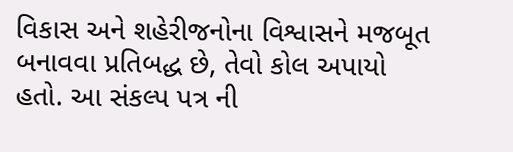વિકાસ અને શહેરીજનોના વિશ્વાસને મજબૂત બનાવવા પ્રતિબદ્ધ છે, તેવો કોલ અપાયો હતો. આ સંકલ્પ પત્ર ની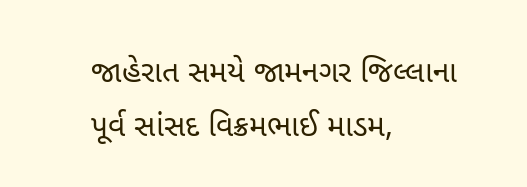જાહેરાત સમયે જામનગર જિલ્લાના પૂર્વ સાંસદ વિક્રમભાઈ માડમ,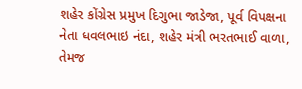શહેર કોંગ્રેસ પ્રમુખ દિગુભા જાડેજા, પૂર્વ વિપક્ષના નેતા ધવલભાઇ નંદા, શહેર મંત્રી ભરતભાઈ વાળા, તેમજ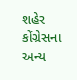શહેર કોંગ્રેસના અન્ય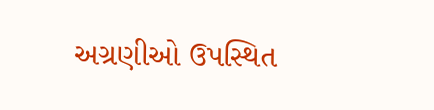અગ્રણીઓ ઉપસ્થિત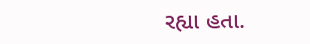રહ્યા હતા.